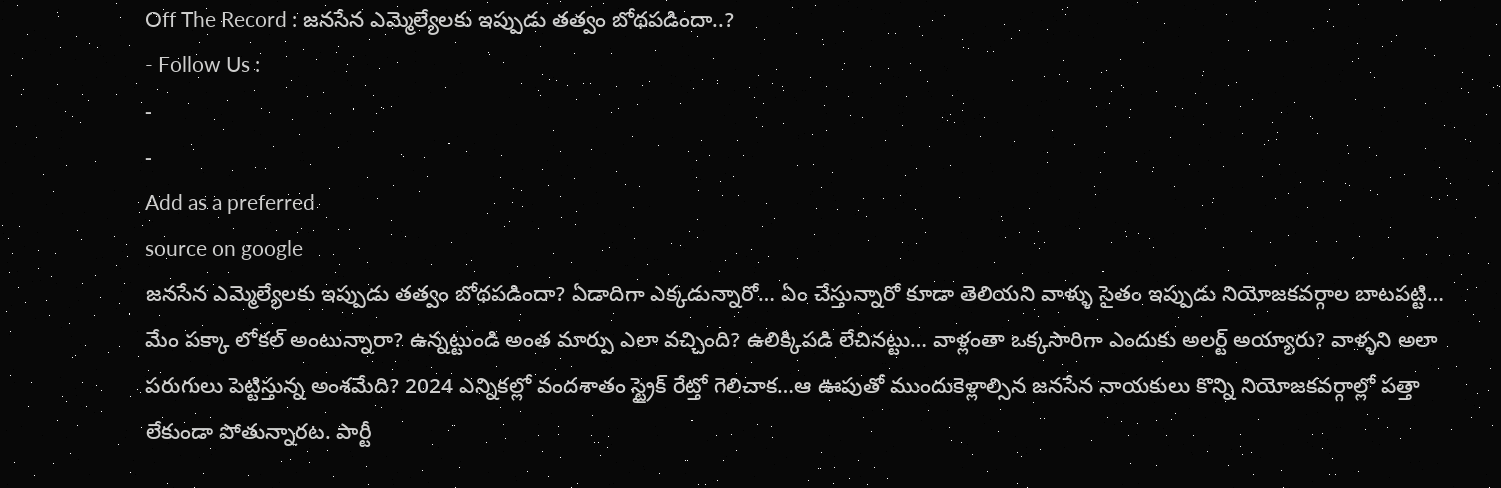Off The Record : జనసేన ఎమ్మెల్యేలకు ఇప్పుడు తత్వం బోథపడిందా..?
- Follow Us :
-
-
Add as a preferred
source on google
జనసేన ఎమ్మెల్యేలకు ఇప్పుడు తత్వం బోథపడిందా? ఏడాదిగా ఎక్కడున్నారో… ఏం చేస్తున్నారో కూడా తెలియని వాళ్ళు సైతం ఇప్పుడు నియోజకవర్గాల బాటపట్టి… మేం పక్కా లోకల్ అంటున్నారా? ఉన్నట్టుండి అంత మార్పు ఎలా వచ్చింది? ఉలిక్కిపడి లేచినట్టు… వాళ్లంతా ఒక్కసారిగా ఎందుకు అలర్ట్ అయ్యారు? వాళ్ళని అలా పరుగులు పెట్టిస్తున్న అంశమేది? 2024 ఎన్నికల్లో వందశాతం స్ట్రైక్ రేట్తో గెలిచాక…ఆ ఊపుతో ముందుకెళ్లాల్సిన జనసేన నాయకులు కొన్ని నియోజకవర్గాల్లో పత్తా లేకుండా పోతున్నారట. పార్టీ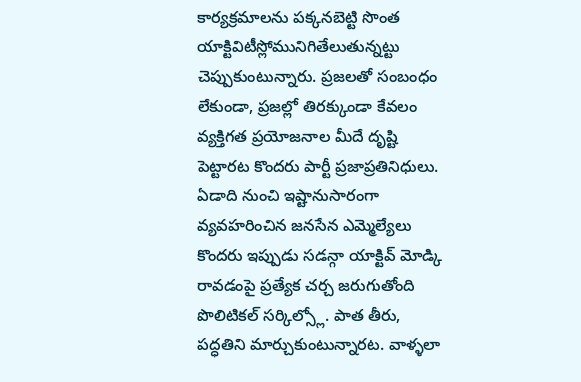కార్యక్రమాలను పక్కనబెట్టి సొంత యాక్టివిటీస్లోమునిగితేలుతున్నట్టు చెప్పుకుంటున్నారు. ప్రజలతో సంబంధం లేకుండా, ప్రజల్లో తిరక్కుండా కేవలం వ్యక్తిగత ప్రయోజనాల మీదే దృష్టి పెట్టారట కొందరు పార్టీ ప్రజాప్రతినిధులు. ఏడాది నుంచి ఇష్టానుసారంగా వ్యవహరించిన జనసేన ఎమ్మెల్యేలు కొందరు ఇప్పుడు సడన్గా యాక్టివ్ మోడ్కి రావడంపై ప్రత్యేక చర్చ జరుగుతోంది పొలిటికల్ సర్కిల్స్లో. పాత తీరు, పద్ధతిని మార్చుకుంటున్నారట. వాళ్ళలా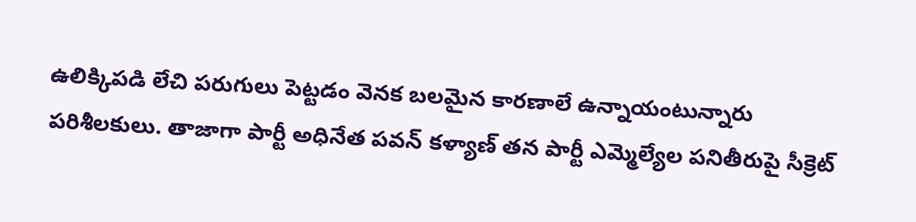ఉలిక్కిపడి లేచి పరుగులు పెట్టడం వెనక బలమైన కారణాలే ఉన్నాయంటున్నారు పరిశీలకులు. తాజాగా పార్టీ అధినేత పవన్ కళ్యాణ్ తన పార్టీ ఎమ్మెల్యేల పనితీరుపై సీక్రెట్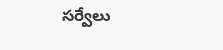సర్వేలు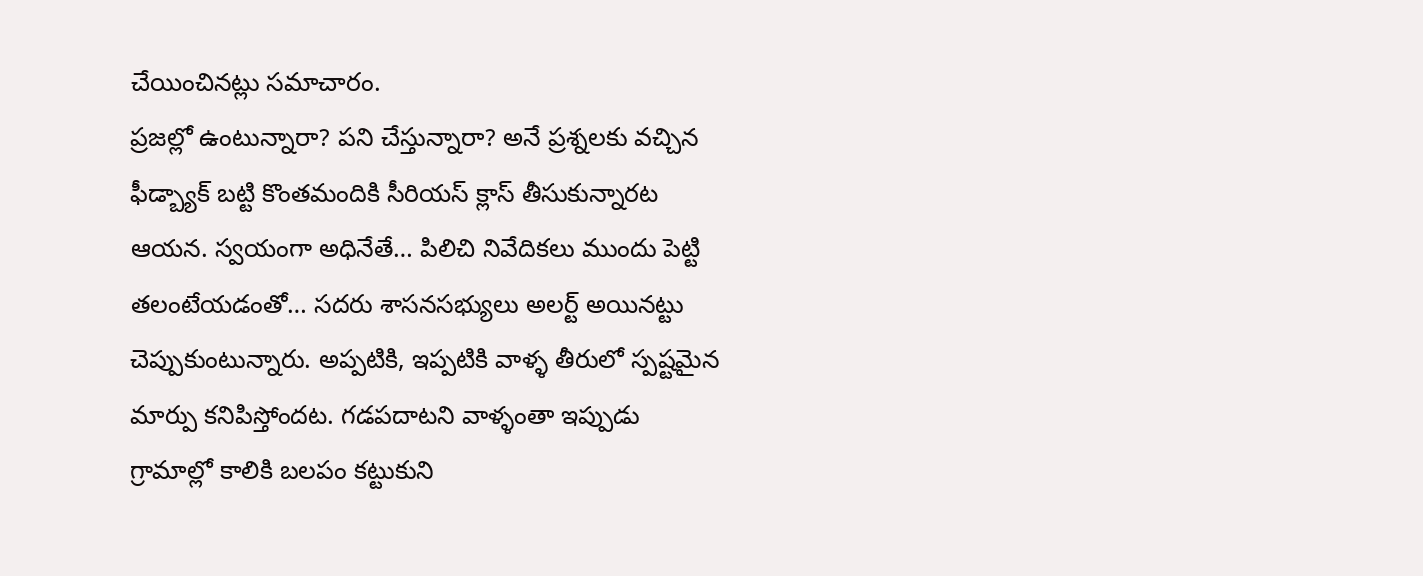చేయించినట్లు సమాచారం.
ప్రజల్లో ఉంటున్నారా? పని చేస్తున్నారా? అనే ప్రశ్నలకు వచ్చిన ఫీడ్బ్యాక్ బట్టి కొంతమందికి సీరియస్ క్లాస్ తీసుకున్నారట ఆయన. స్వయంగా అధినేతే… పిలిచి నివేదికలు ముందు పెట్టి తలంటేయడంతో… సదరు శాసనసభ్యులు అలర్ట్ అయినట్టు చెప్పుకుంటున్నారు. అప్పటికి, ఇప్పటికి వాళ్ళ తీరులో స్పష్టమైన మార్పు కనిపిస్తోందట. గడపదాటని వాళ్ళంతా ఇప్పుడు గ్రామాల్లో కాలికి బలపం కట్టుకుని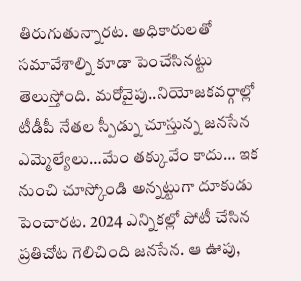తిరుగుతున్నారట. అధికారులతో సమావేశాల్ని కూడా పెంచేసినట్టు తెలుస్తోంది. మరోవైపు..నియోజకవర్గాల్లో టీడీపీ నేతల స్పీడ్ను చూస్తున్న జనసేన ఎమ్మెల్యేలు…మేం తక్కువేం కాదు… ఇక నుంచి చూస్కోండి అన్నట్టుగా దూకుడు పెంచారట. 2024 ఎన్నికల్లో పోటీ చేసిన ప్రతిచోట గెలిచింది జనసేన. ఆ ఊపు,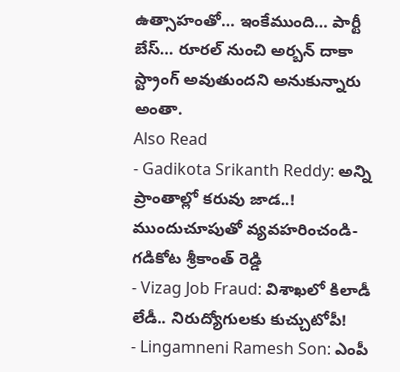ఉత్సాహంతో… ఇంకేముంది… పార్టీ బేస్… రూరల్ నుంచి అర్బన్ దాకా స్ట్రాంగ్ అవుతుందని అనుకున్నారు అంతా.
Also Read
- Gadikota Srikanth Reddy: అన్ని ప్రాంతాల్లో కరువు జాడ..! ముందుచూపుతో వ్యవహరించండి-గడికోట శ్రీకాంత్ రెడ్డి
- Vizag Job Fraud: విశాఖలో కిలాడీ లేడీ.. నిరుద్యోగులకు కుచ్చుటోపీ!
- Lingamneni Ramesh Son: ఎంపీ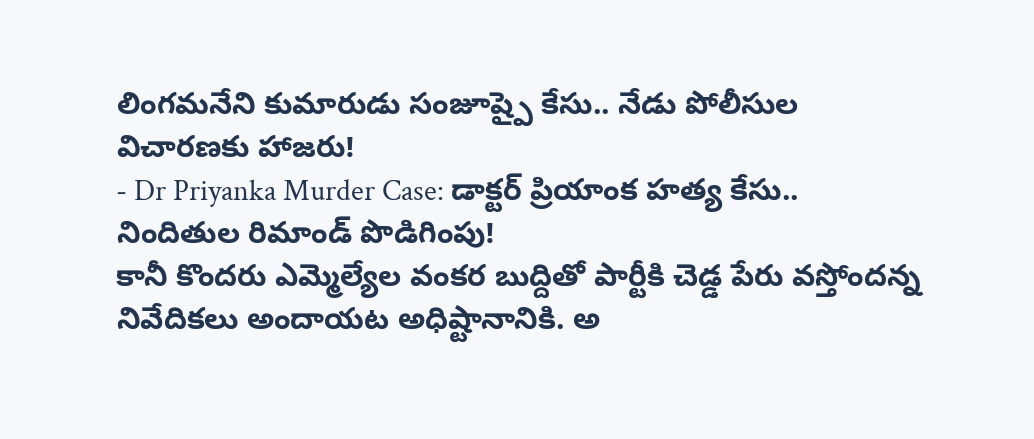లింగమనేని కుమారుడు సంజూష్పై కేసు.. నేడు పోలీసుల విచారణకు హాజరు!
- Dr Priyanka Murder Case: డాక్టర్ ప్రియాంక హత్య కేసు.. నిందితుల రిమాండ్ పొడిగింపు!
కానీ కొందరు ఎమ్మెల్యేల వంకర బుద్దితో పార్టీకి చెడ్డ పేరు వస్తోందన్న నివేదికలు అందాయట అధిష్టానానికి. అ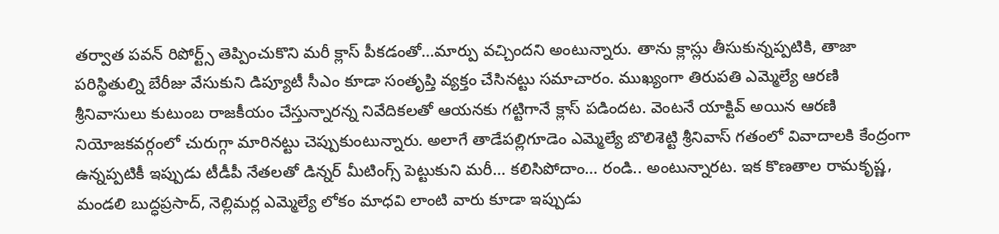తర్వాత పవన్ రిపోర్ట్స్ తెప్పించుకొని మరీ క్లాస్ పీకడంతో…మార్పు వచ్చిందని అంటున్నారు. తాను క్లాస్లు తీసుకున్నప్పటికి, తాజా పరిస్థితుల్ని బేరీజు వేసుకుని డిప్యూటీ సీఎం కూడా సంతృప్తి వ్యక్తం చేసినట్టు సమాచారం. ముఖ్యంగా తిరుపతి ఎమ్మెల్యే ఆరణి శ్రీనివాసులు కుటుంబ రాజకీయం చేస్తున్నారన్న నివేదికలతో ఆయనకు గట్టిగానే క్లాస్ పడిందట. వెంటనే యాక్టివ్ అయిన ఆరణి నియోజకవర్గంలో చురుగ్గా మారినట్టు చెప్పుకుంటున్నారు. అలాగే తాడేపల్లిగూడెం ఎమ్మెల్యే బొలిశెట్టి శ్రీనివాస్ గతంలో వివాదాలకి కేంద్రంగా ఉన్నప్పటికీ ఇప్పుడు టీడీపీ నేతలతో డిన్నర్ మీటింగ్స్ పెట్టుకుని మరీ… కలిసిపోదాం… రండి.. అంటున్నారట. ఇక కొణతాల రామకృష్ణ, మండలి బుద్ధప్రసాద్, నెల్లిమర్ల ఎమ్మెల్యే లోకం మాధవి లాంటి వారు కూడా ఇప్పుడు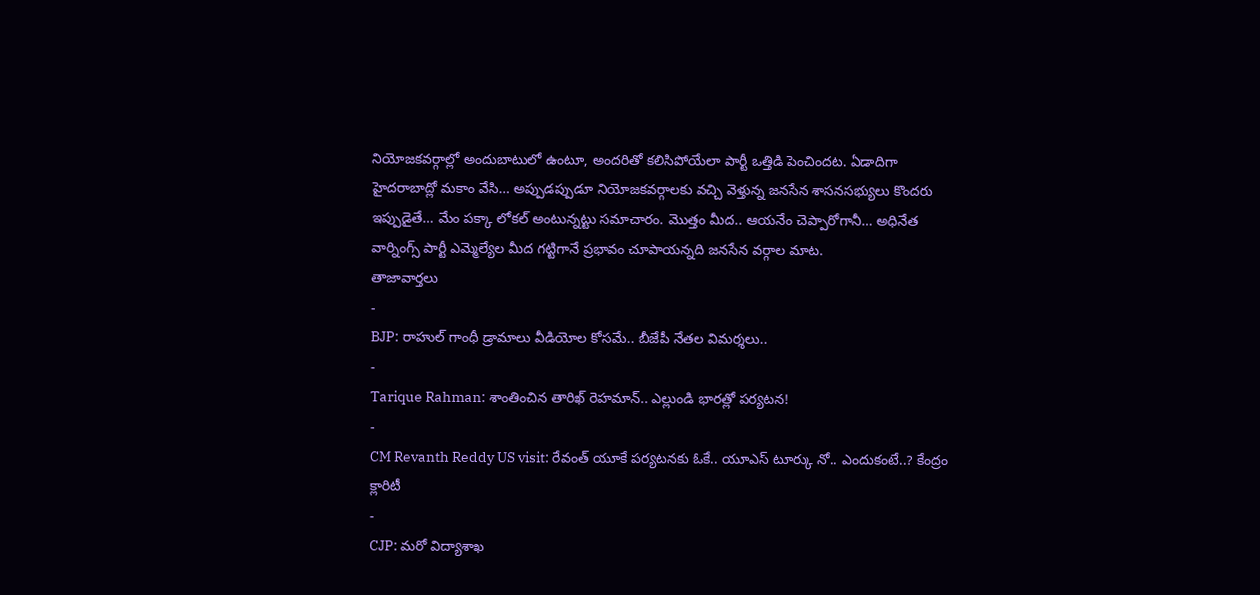నియోజకవర్గాల్లో అందుబాటులో ఉంటూ, అందరితో కలిసిపోయేలా పార్టీ ఒత్తిడి పెంచిందట. ఏడాదిగా హైదరాబాద్లో మకాం వేసి… అప్పుడప్పుడూ నియోజకవర్గాలకు వచ్చి వెళ్తున్న జనసేన శాసనసభ్యులు కొందరు ఇప్పుడైతే… మేం పక్కా లోకల్ అంటున్నట్టు సమాచారం. మొత్తం మీద.. ఆయనేం చెప్పారోగానీ… అధినేత వార్నింగ్స్ పార్టీ ఎమ్మెల్యేల మీద గట్టిగానే ప్రభావం చూపాయన్నది జనసేన వర్గాల మాట.
తాజావార్తలు
-
BJP: రాహుల్ గాంధీ డ్రామాలు వీడియోల కోసమే.. బీజేపీ నేతల విమర్శలు..
-
Tarique Rahman: శాంతించిన తారిఖ్ రెహమాన్.. ఎల్లుండి భారత్లో పర్యటన!
-
CM Revanth Reddy US visit: రేవంత్ యూకే పర్యటనకు ఓకే.. యూఎస్ టూర్కు నో.. ఎందుకంటే..? కేంద్రం క్లారిటీ
-
CJP: మరో విద్యాశాఖ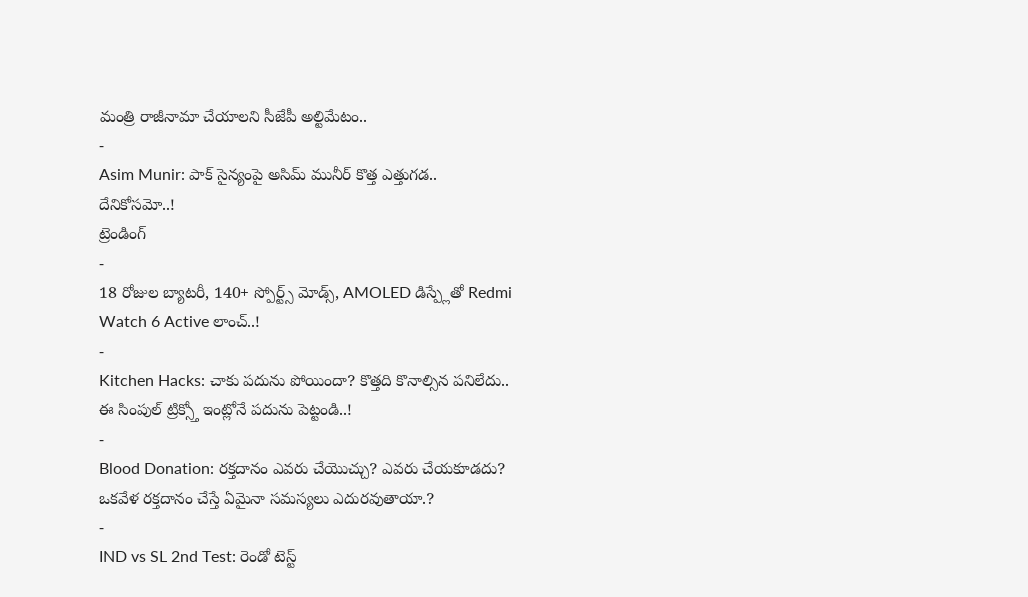మంత్రి రాజీనామా చేయాలని సీజేపీ అల్టిమేటం..
-
Asim Munir: పాక్ సైన్యంపై అసిమ్ మునీర్ కొత్త ఎత్తుగడ.. దేనికోసమో..!
ట్రెండింగ్
-
18 రోజుల బ్యాటరీ, 140+ స్పోర్ట్స్ మోడ్స్, AMOLED డిస్ప్లేతో Redmi Watch 6 Active లాంచ్..!
-
Kitchen Hacks: చాకు పదును పోయిందా? కొత్తది కొనాల్సిన పనిలేదు.. ఈ సింపుల్ ట్రిక్స్తో ఇంట్లోనే పదును పెట్టండి..!
-
Blood Donation: రక్తదానం ఎవరు చేయొచ్చు? ఎవరు చేయకూడదు? ఒకవేళ రక్తదానం చేస్తే ఏమైనా సమస్యలు ఎదురవుతాయా.?
-
IND vs SL 2nd Test: రెండో టెస్ట్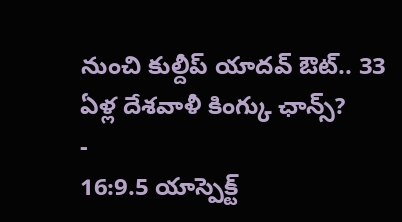నుంచి కుల్దీప్ యాదవ్ ఔట్.. 33 ఏళ్ల దేశవాళీ కింగ్కు ఛాన్స్?
-
16:9.5 యాస్పెక్ట్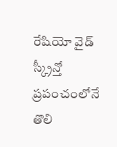రేషియో వైడ్ స్క్రీన్తో ప్రపంచంలోనే తొలి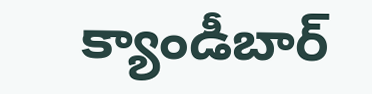క్యాండీబార్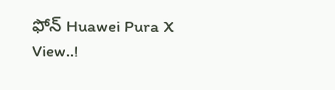ఫోన్ Huawei Pura X View..!